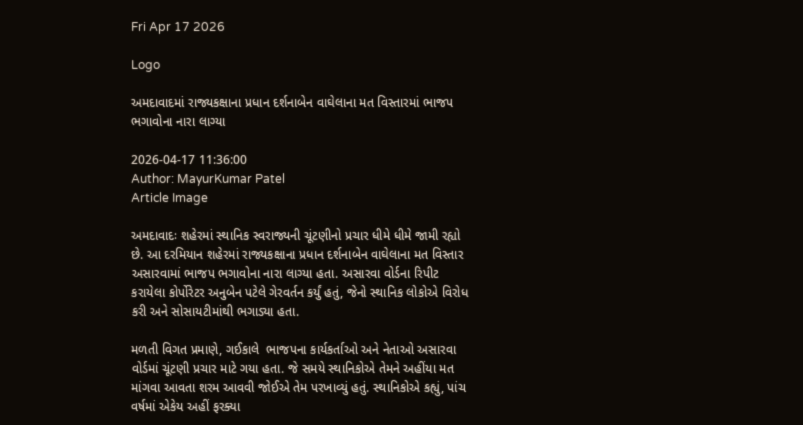Fri Apr 17 2026

Logo

અમદાવાદમાં રાજ્યકક્ષાના પ્રધાન દર્શનાબેન વાઘેલાના મત વિસ્તારમાં ભાજપ ભગાવોના નારા લાગ્યા

2026-04-17 11:36:00
Author: MayurKumar Patel
Article Image

અમદાવાદઃ શહેરમાં સ્થાનિક સ્વરાજ્યની ચૂંટણીનો પ્રચાર ધીમે ધીમે જામી રહ્યો છે. આ દરમિયાન શહેરમાં રાજ્યકક્ષાના પ્રધાન દર્શનાબેન વાઘેલાના મત વિસ્તાર અસારવામાં ભાજપ ભગાવોના નારા લાગ્યા હતા. અસારવા વોર્ડના રિપીટ કરાયેલા કોર્પોરેટર અનુબેન પટેલે ગેરવર્તન કર્યું હતું, જેનો સ્થાનિક લોકોએ વિરોધ કરી અને સોસાયટીમાંથી ભગાડ્યા હતા.

મળતી વિગત પ્રમાણે, ગઈકાલે  ભાજપના કાર્યકર્તાઓ અને નેતાઓ અસારવા વોર્ડમાં ચૂંટણી પ્રચાર માટે ગયા હતા. જે સમયે સ્થાનિકોએ તેમને અહીંયા મત માંગવા આવતા શરમ આવવી જોઈએ તેમ પરખાવ્યું હતું. સ્થાનિકોએ કહ્યું, પાંચ વર્ષમાં એકેય અહીં ફરક્યા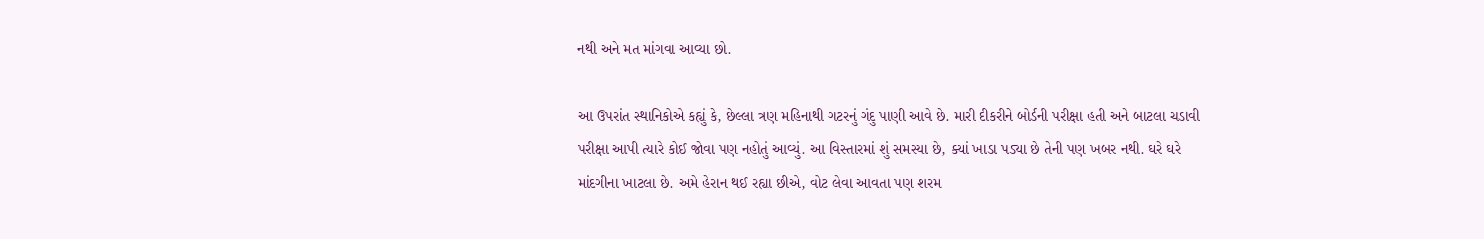નથી અને મત માંગવા આવ્યા છો.

આ ઉપરાંત સ્થાનિકોએ કહ્યું કે, છેલ્લા ત્રણ મહિનાથી ગટરનું ગંદુ પાણી આવે છે. મારી દીકરીને બોર્ડની પરીક્ષા હતી અને બાટલા ચડાવી પરીક્ષા આપી ત્યારે કોઈ જોવા પણ નહોતું આવ્યું. આ વિસ્તારમાં શું સમસ્યા છે, ક્યાં ખાડા પડ્યા છે તેની પણ ખબર નથી. ઘરે ઘરે માંદગીના ખાટલા છે. અમે હેરાન થઈ રહ્યા છીએ, વોટ લેવા આવતા પણ શરમ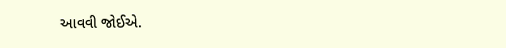આવવી જોઈએ.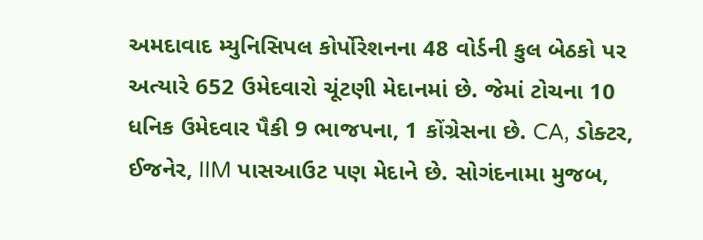અમદાવાદ મ્યુનિસિપલ કોર્પોરેશનના 48 વોર્ડની કુલ બેઠકો પર અત્યારે 652 ઉમેદવારો ચૂંટણી મેદાનમાં છે. જેમાં ટોચના 10 ધનિક ઉમેદવાર પૈકી 9 ભાજપના, 1 કોંગ્રેસના છે. CA, ડોક્ટર, ઈજનેર, IIM પાસઆઉટ પણ મેદાને છે. સોગંદનામા મુજબ,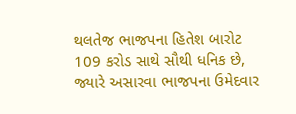થલતેજ ભાજપના હિતેશ બારોટ 109 કરોડ સાથે સૌથી ધનિક છે, જ્યારે અસારવા ભાજપના ઉમેદવાર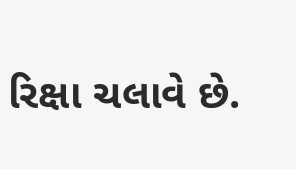રિક્ષા ચલાવે છે.